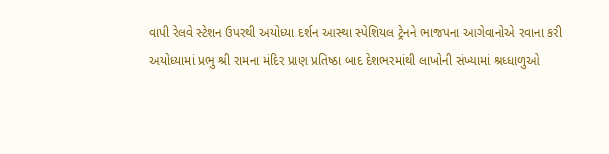વાપી રેલવે સ્ટેશન ઉપરથી અયોધ્યા દર્શન આસ્થા સ્પેશિયલ ટ્રેનને ભાજપના આગેવાનોએ રવાના કરી
અયોધ્યામાં પ્રભુ શ્રી રામના મંદિર પ્રાણ પ્રતિષ્ઠા બાદ દેશભરમાંથી લાખોની સંખ્યામાં શ્રધ્ધાળુઓ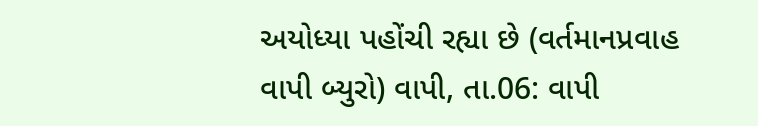અયોધ્યા પહોંચી રહ્યા છે (વર્તમાનપ્રવાહ વાપી બ્યુરો) વાપી, તા.06: વાપી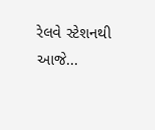રેલવે સ્ટેશનથી આજે...